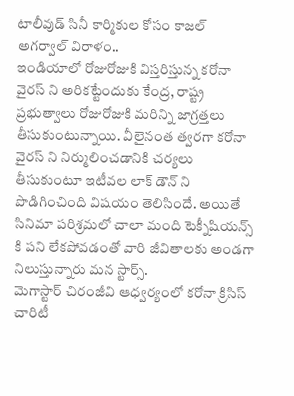టాలీవుడ్ సినీ కార్మికుల కోసం కాజల్ అగర్వాల్ విరాళం..
ఇండియాలో రోజురోజుకి విస్తరిస్తున్న కరోనా వైరస్ ని అరికట్టేందుకు కేంద్ర, రాష్ట్ర ప్రభుత్వాలు రోజురోజుకి మరిన్ని జాగ్రత్తలు తీసుకుంటున్నాయి. వీలైనంత త్వరగా కరోనా వైరస్ ని నిర్ములించడానికి చర్యలు తీసుకుంటూ ఇటీవల లాక్ డౌన్ ని పొడిగించింది విషయం తెలిసిందే. అయితే సినిమా పరిశ్రమలో చాలా మంది టెక్నీషియన్స్ కి పని లేకపోవడంతో వారి జీవితాలకు అండగా నిలుస్తున్నారు మన స్టార్స్.
మెగాస్టార్ చిరంజీవి ఆధ్వర్యంలో కరోనా క్రిసిస్ చారిటీ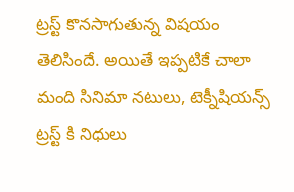ట్రస్ట్ కొనసాగుతున్న విషయం తెలిసిందే. అయితే ఇప్పటికే చాలా మంది సినిమా నటులు, టెక్నీషియన్స్ ట్రస్ట్ కి నిధులు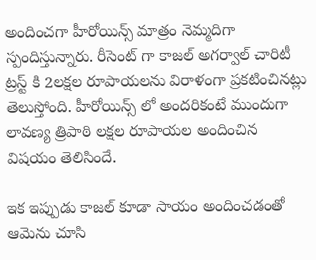అందించగా హీరోయిన్స్ మాత్రం నెమ్మదిగా స్పందిస్తున్నారు. రీసెంట్ గా కాజల్ అగర్వాల్ చారిటీ ట్రస్ట్ కి 2లక్షల రూపాయలను విరాళంగా ప్రకటించినట్లు తెలుస్తోంది. హీరోయిన్స్ లో అందరికంటే ముందుగా లావణ్య త్రిపాఠి లక్షల రూపాయల అందించిన విషయం తెలిసిందే.

ఇక ఇప్పుడు కాజల్ కూడా సాయం అందించడంతో ఆమెను చూసి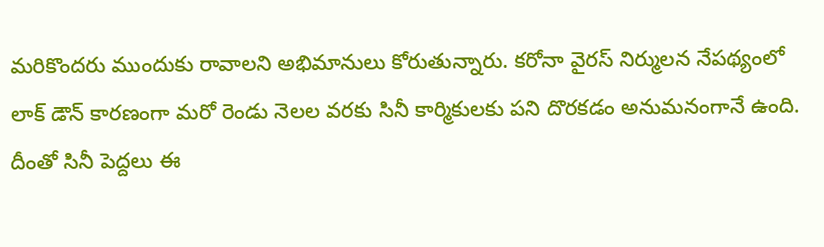మరికొందరు ముందుకు రావాలని అభిమానులు కోరుతున్నారు. కరోనా వైరస్ నిర్ములన నేపథ్యంలో లాక్ డౌన్ కారణంగా మరో రెండు నెలల వరకు సినీ కార్మికులకు పని దొరకడం అనుమనంగానే ఉంది. దీంతో సినీ పెద్దలు ఈ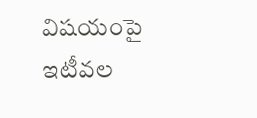విషయంపై ఇటీవల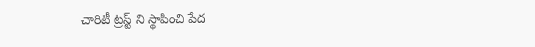చారిటీ ట్రస్ట్ ని స్థాపించి పేద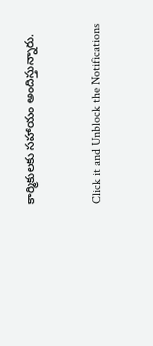కార్మికులకు సహాయం అందిస్తున్నారు.


Click it and Unblock the Notifications